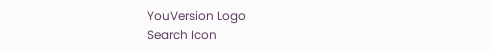YouVersion Logo
Search Icon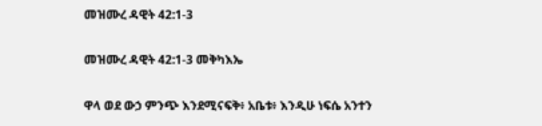መዝሙረ ዳዊት 42:1-3

መዝሙረ ዳዊት 42:1-3 መቅካእኤ

ዋላ ወደ ውኃ ምንጭ እንደሚናፍቅ፥ አቤቱ፥ እንዲሁ ነፍሴ አንተን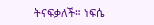ትናፍቃለች። ነፍሴ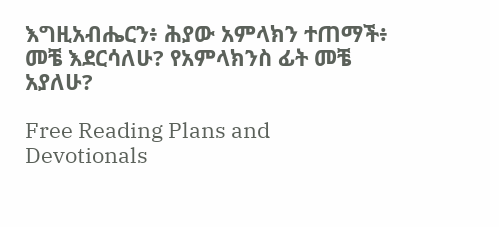እግዚአብሔርን፥ ሕያው አምላክን ተጠማች፥ መቼ እደርሳለሁ? የአምላክንስ ፊት መቼ አያለሁ?

Free Reading Plans and Devotionals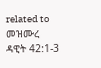related to መዝሙረ ዳዊት 42:1-3